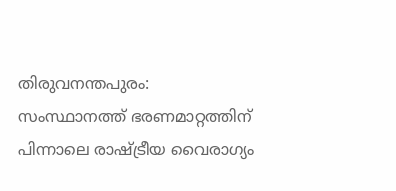തിരുവനന്തപുരം: സംസ്ഥാനത്ത് ഭരണമാറ്റത്തിന് പിന്നാലെ രാഷ്ട്രീയ വൈരാഗ്യം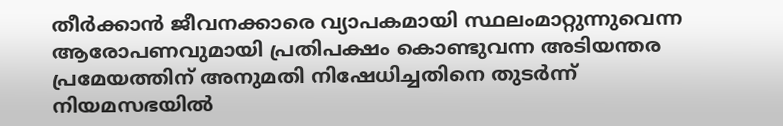തീർക്കാൻ ജീവനക്കാരെ വ്യാപകമായി സ്ഥലംമാറ്റുന്നുവെന്ന ആരോപണവുമായി പ്രതിപക്ഷം കൊണ്ടുവന്ന അടിയന്തര പ്രമേയത്തിന് അനുമതി നിഷേധിച്ചതിനെ തുടർന്ന് നിയമസഭയിൽ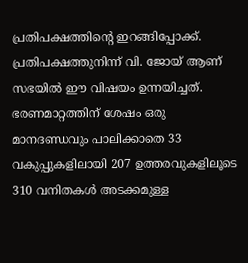പ്രതിപക്ഷത്തിന്റെ ഇറങ്ങിപ്പോക്ക്. പ്രതിപക്ഷത്തുനിന്ന് വി. ജോയ് ആണ് സഭയിൽ ഈ വിഷയം ഉന്നയിച്ചത്.
ഭരണമാറ്റത്തിന് ശേഷം ഒരു മാനദണ്ഡവും പാലിക്കാതെ 33 വകുപ്പുകളിലായി 207 ഉത്തരവുകളിലൂടെ 310 വനിതകൾ അടക്കമുള്ള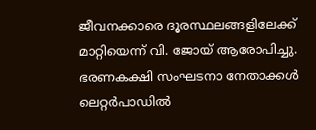ജീവനക്കാരെ ദൂരസ്ഥലങ്ങളിലേക്ക് മാറ്റിയെന്ന് വി. ജോയ് ആരോപിച്ചു. ഭരണകക്ഷി സംഘടനാ നേതാക്കൾ ലെറ്റർപാഡിൽ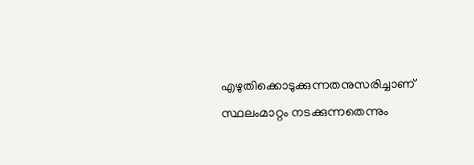എഴുതിക്കൊടുക്കുന്നതനുസരിച്ചാണ് സ്ഥലംമാറ്റം നടക്കുന്നതെന്നും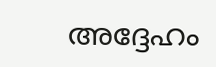അദ്ദേഹം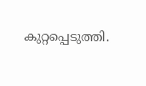കുറ്റപ്പെടുത്തി.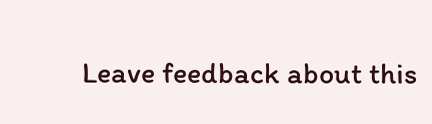Leave feedback about this